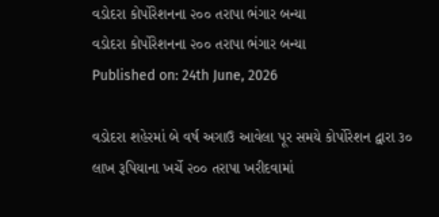વડોદરા કોર્પોરેશનના ૨૦૦ તરાપા ભંગાર બન્યા
વડોદરા કોર્પોરેશનના ૨૦૦ તરાપા ભંગાર બન્યા
Published on: 24th June, 2026

વડોદરા શહેરમાં બે વર્ષ અગાઉ આવેલા પૂર સમયે કોર્પોરેશન દ્વારા ૩૦ લાખ રૂપિયાના ખર્ચે ૨૦૦ તરાપા ખરીદવામાં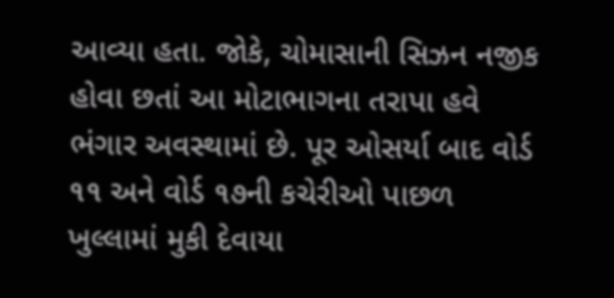આવ્યા હતા. જોકે, ચોમાસાની સિઝન નજીક હોવા છતાં આ મોટાભાગના તરાપા હવે ભંગાર અવસ્થામાં છે. પૂર ઓસર્યા બાદ વોર્ડ ૧૧ અને વોર્ડ ૧૭ની કચેરીઓ પાછળ ખુલ્લામાં મુકી દેવાયા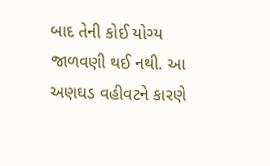બાદ તેની કોઈ યોગ્ય જાળવણી થઈ નથી. આ અણઘડ વહીવટને કારણે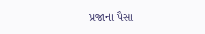પ્રજાના પૈસા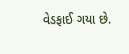વેડફાઈ ગયા છે.